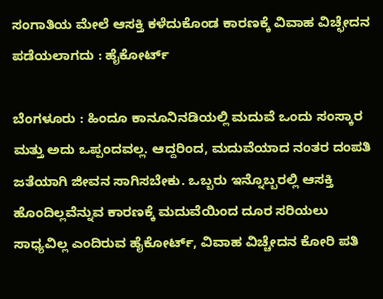ಸಂಗಾತಿಯ ಮೇಲೆ ಆಸಕ್ತಿ ಕಳೆದುಕೊಂಡ ಕಾರಣಕ್ಕೆ ವಿವಾಹ ವಿಚ್ಛೇದನ ಪಡೆಯಲಾಗದು : ಹೈಕೋರ್ಟ್

ಬೆಂಗಳೂರು : ಹಿಂದೂ ಕಾನೂನಿನಡಿಯಲ್ಲಿ ಮದುವೆ ಒಂದು ಸಂಸ್ಕಾರ ಮತ್ತು ಅದು ಒಪ್ಪಂದವಲ್ಲ. ಆದ್ದರಿಂದ, ಮದುವೆಯಾದ ನಂತರ ದಂಪತಿ ಜತೆಯಾಗಿ ಜೀವನ ಸಾಗಿಸಬೇಕು. ಒಬ್ಬರು ಇನ್ನೊಬ್ಬರಲ್ಲಿ ಆಸಕ್ತಿ ಹೊಂದಿಲ್ಲವೆನ್ನುವ ಕಾರಣಕ್ಕೆ ಮದುವೆಯಿಂದ ದೂರ ಸರಿಯಲು ಸಾಧ್ಯವಿಲ್ಲ ಎಂದಿರುವ ಹೈಕೋರ್ಟ್, ವಿವಾಹ ವಿಚ್ಚೇದನ ಕೋರಿ ಪತಿ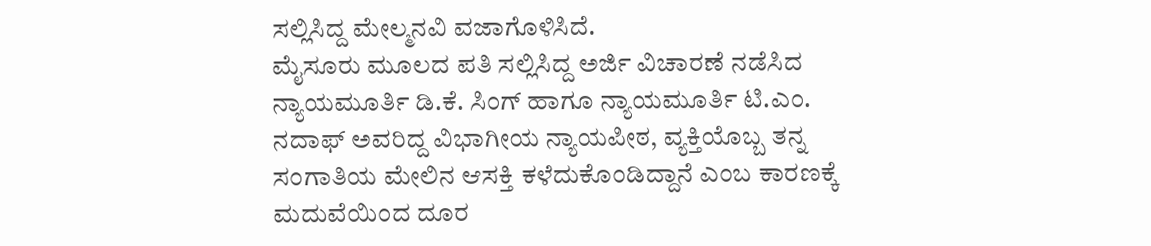ಸಲ್ಲಿಸಿದ್ದ ಮೇಲ್ಮನವಿ ವಜಾಗೊಳಿಸಿದೆ.
ಮೈಸೂರು ಮೂಲದ ಪತಿ ಸಲ್ಲಿಸಿದ್ದ ಅರ್ಜಿ ವಿಚಾರಣೆ ನಡೆಸಿದ ನ್ಯಾಯಮೂರ್ತಿ ಡಿ.ಕೆ. ಸಿಂಗ್ ಹಾಗೂ ನ್ಯಾಯಮೂರ್ತಿ ಟಿ.ಎಂ. ನದಾಫ್ ಅವರಿದ್ದ ವಿಭಾಗೀಯ ನ್ಯಾಯಪೀಠ, ವ್ಯಕ್ತಿಯೊಬ್ಬ ತನ್ನ ಸಂಗಾತಿಯ ಮೇಲಿನ ಆಸಕ್ತಿ ಕಳೆದುಕೊಂಡಿದ್ದಾನೆ ಎಂಬ ಕಾರಣಕ್ಕೆ ಮದುವೆಯಿಂದ ದೂರ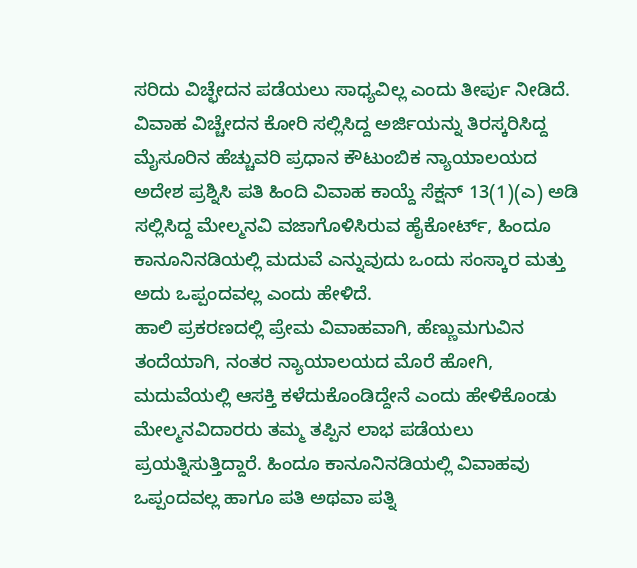ಸರಿದು ವಿಚ್ಛೇದನ ಪಡೆಯಲು ಸಾಧ್ಯವಿಲ್ಲ ಎಂದು ತೀರ್ಪು ನೀಡಿದೆ.
ವಿವಾಹ ವಿಚ್ಚೇದನ ಕೋರಿ ಸಲ್ಲಿಸಿದ್ದ ಅರ್ಜಿಯನ್ನು ತಿರಸ್ಕರಿಸಿದ್ದ ಮೈಸೂರಿನ ಹೆಚ್ಚುವರಿ ಪ್ರಧಾನ ಕೌಟುಂಬಿಕ ನ್ಯಾಯಾಲಯದ ಅದೇಶ ಪ್ರಶ್ನಿಸಿ ಪತಿ ಹಿಂದಿ ವಿವಾಹ ಕಾಯ್ದೆ ಸೆಕ್ಷನ್ 13(1)(ಎ) ಅಡಿ ಸಲ್ಲಿಸಿದ್ದ ಮೇಲ್ಮನವಿ ವಜಾಗೊಳಿಸಿರುವ ಹೈಕೋರ್ಟ್, ಹಿಂದೂ ಕಾನೂನಿನಡಿಯಲ್ಲಿ ಮದುವೆ ಎನ್ನುವುದು ಒಂದು ಸಂಸ್ಕಾರ ಮತ್ತು ಅದು ಒಪ್ಪಂದವಲ್ಲ ಎಂದು ಹೇಳಿದೆ.
ಹಾಲಿ ಪ್ರಕರಣದಲ್ಲಿ ಪ್ರೇಮ ವಿವಾಹವಾಗಿ, ಹೆಣ್ಣುಮಗುವಿನ ತಂದೆಯಾಗಿ, ನಂತರ ನ್ಯಾಯಾಲಯದ ಮೊರೆ ಹೋಗಿ, ಮದುವೆಯಲ್ಲಿ ಆಸಕ್ತಿ ಕಳೆದುಕೊಂಡಿದ್ದೇನೆ ಎಂದು ಹೇಳಿಕೊಂಡು ಮೇಲ್ಮನವಿದಾರರು ತಮ್ಮ ತಪ್ಪಿನ ಲಾಭ ಪಡೆಯಲು ಪ್ರಯತ್ನಿಸುತ್ತಿದ್ದಾರೆ. ಹಿಂದೂ ಕಾನೂನಿನಡಿಯಲ್ಲಿ ವಿವಾಹವು ಒಪ್ಪಂದವಲ್ಲ ಹಾಗೂ ಪತಿ ಅಥವಾ ಪತ್ನಿ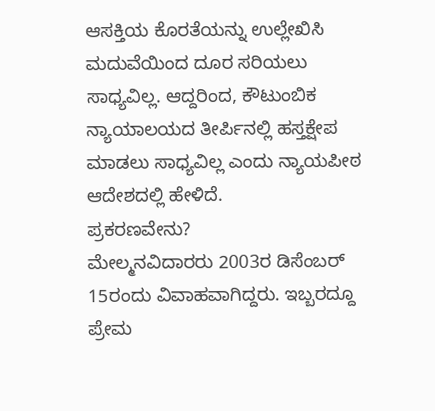ಆಸಕ್ತಿಯ ಕೊರತೆಯನ್ನು ಉಲ್ಲೇಖಿಸಿ ಮದುವೆಯಿಂದ ದೂರ ಸರಿಯಲು ಸಾಧ್ಯವಿಲ್ಲ. ಆದ್ದರಿಂದ, ಕೌಟುಂಬಿಕ ನ್ಯಾಯಾಲಯದ ತೀರ್ಪಿನಲ್ಲಿ ಹಸ್ತಕ್ಷೇಪ ಮಾಡಲು ಸಾಧ್ಯವಿಲ್ಲ ಎಂದು ನ್ಯಾಯಪೀಠ ಆದೇಶದಲ್ಲಿ ಹೇಳಿದೆ.
ಪ್ರಕರಣವೇನು?
ಮೇಲ್ಮನವಿದಾರರು 2003ರ ಡಿಸೆಂಬರ್ 15ರಂದು ವಿವಾಹವಾಗಿದ್ದರು. ಇಬ್ಬರದ್ದೂ ಪ್ರೇಮ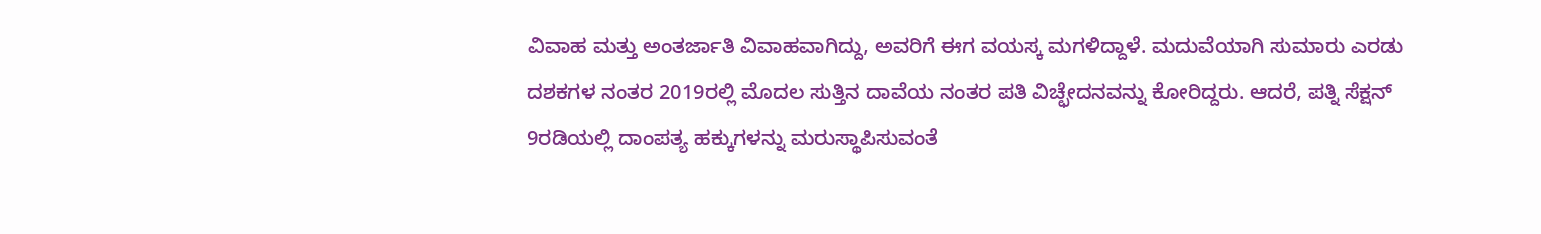ವಿವಾಹ ಮತ್ತು ಅಂತರ್ಜಾತಿ ವಿವಾಹವಾಗಿದ್ದು, ಅವರಿಗೆ ಈಗ ವಯಸ್ಕ ಮಗಳಿದ್ದಾಳೆ. ಮದುವೆಯಾಗಿ ಸುಮಾರು ಎರಡು ದಶಕಗಳ ನಂತರ 2019ರಲ್ಲಿ ಮೊದಲ ಸುತ್ತಿನ ದಾವೆಯ ನಂತರ ಪತಿ ವಿಚ್ಛೇದನವನ್ನು ಕೋರಿದ್ದರು. ಆದರೆ, ಪತ್ನಿ ಸೆಕ್ಷನ್ 9ರಡಿಯಲ್ಲಿ ದಾಂಪತ್ಯ ಹಕ್ಕುಗಳನ್ನು ಮರುಸ್ಥಾಪಿಸುವಂತೆ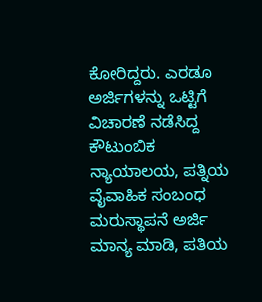ಕೋರಿದ್ದರು. ಎರಡೂ ಅರ್ಜಿಗಳನ್ನು ಒಟ್ಟಿಗೆ ವಿಚಾರಣೆ ನಡೆಸಿದ್ದ ಕೌಟುಂಬಿಕ ನ್ಯಾಯಾಲಯ, ಪತ್ನಿಯ ವೈವಾಹಿಕ ಸಂಬಂಧ ಮರುಸ್ಥಾಪನೆ ಅರ್ಜಿ ಮಾನ್ಯ ಮಾಡಿ, ಪತಿಯ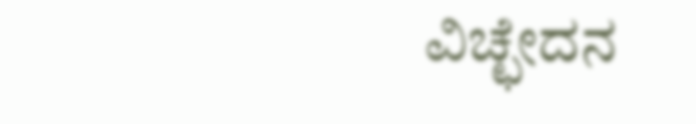ವಿಚ್ಛೇದನ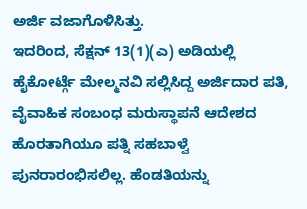ಅರ್ಜಿ ವಜಾಗೊಳಿಸಿತ್ತು.
ಇದರಿಂದ, ಸೆಕ್ಷನ್ 13(1)(ಎ) ಅಡಿಯಲ್ಲಿ ಹೈಕೋರ್ಟ್ಗೆ ಮೇಲ್ಮನವಿ ಸಲ್ಲಿಸಿದ್ದ ಅರ್ಜಿದಾರ ಪತಿ, ವೈವಾಹಿಕ ಸಂಬಂಧ ಮರುಸ್ಥಾಪನೆ ಆದೇಶದ ಹೊರತಾಗಿಯೂ ಪತ್ನಿ ಸಹಬಾಳ್ವೆ ಪುನರಾರಂಭಿಸಲಿಲ್ಲ. ಹೆಂಡತಿಯನ್ನು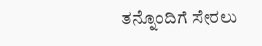ತನ್ನೊಂದಿಗೆ ಸೇರಲು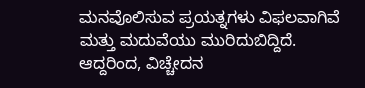ಮನವೊಲಿಸುವ ಪ್ರಯತ್ನಗಳು ವಿಫಲವಾಗಿವೆ ಮತ್ತು ಮದುವೆಯು ಮುರಿದುಬಿದ್ದಿದೆ. ಆದ್ದರಿಂದ, ವಿಚ್ಚೇದನ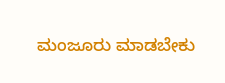ಮಂಜೂರು ಮಾಡಬೇಕು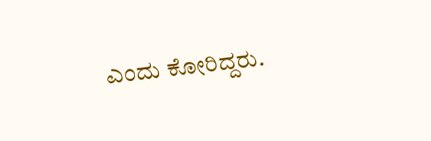ಎಂದು ಕೋರಿದ್ದರು.